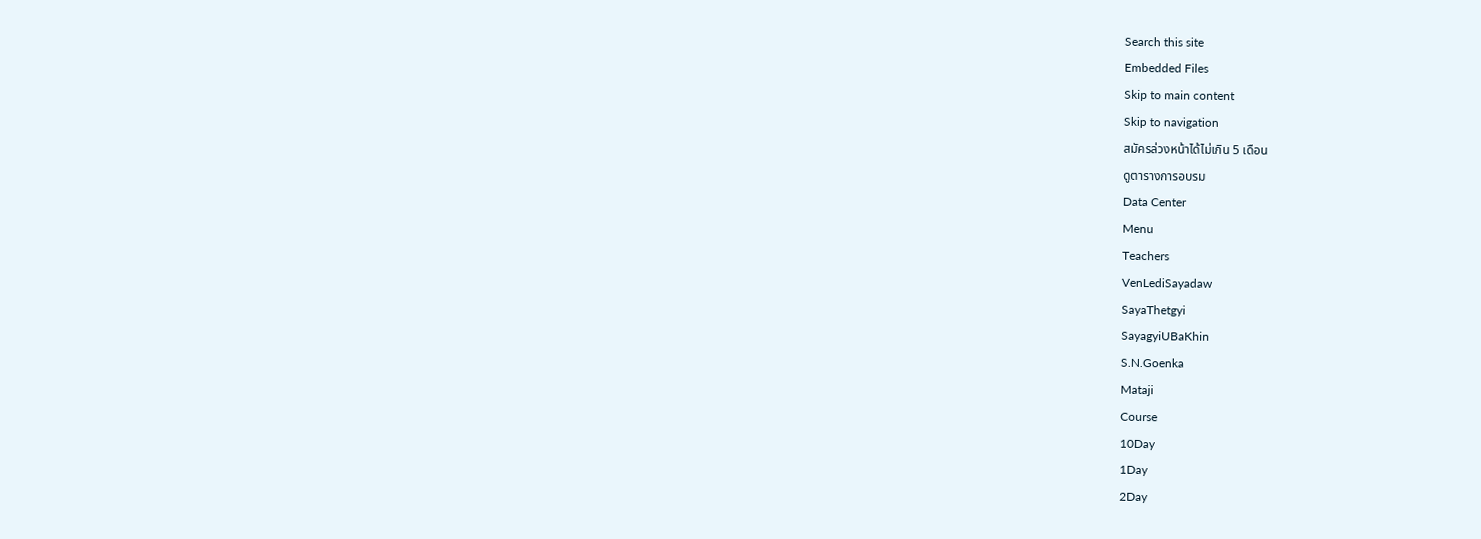Search this site
Embedded Files
Skip to main content
Skip to navigation
สมัครล่วงหน้าได้ไม่เกิน 5 เดือน
ดูตารางการอบรม
Data Center
Menu
Teachers
VenLediSayadaw
SayaThetgyi
SayagyiUBaKhin
S.N.Goenka
Mataji
Course
10Day
1Day
2Day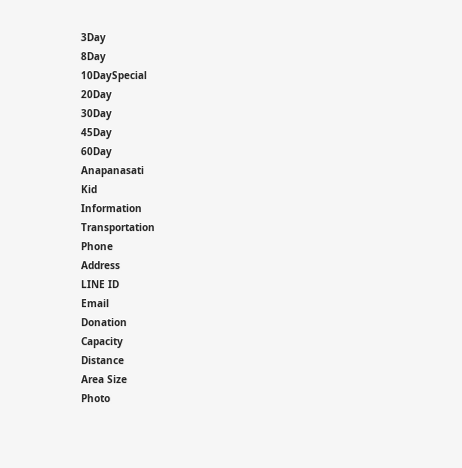3Day
8Day
10DaySpecial
20Day
30Day
45Day
60Day
Anapanasati
Kid
Information
Transportation
Phone
Address
LINE ID
Email
Donation
Capacity
Distance
Area Size
Photo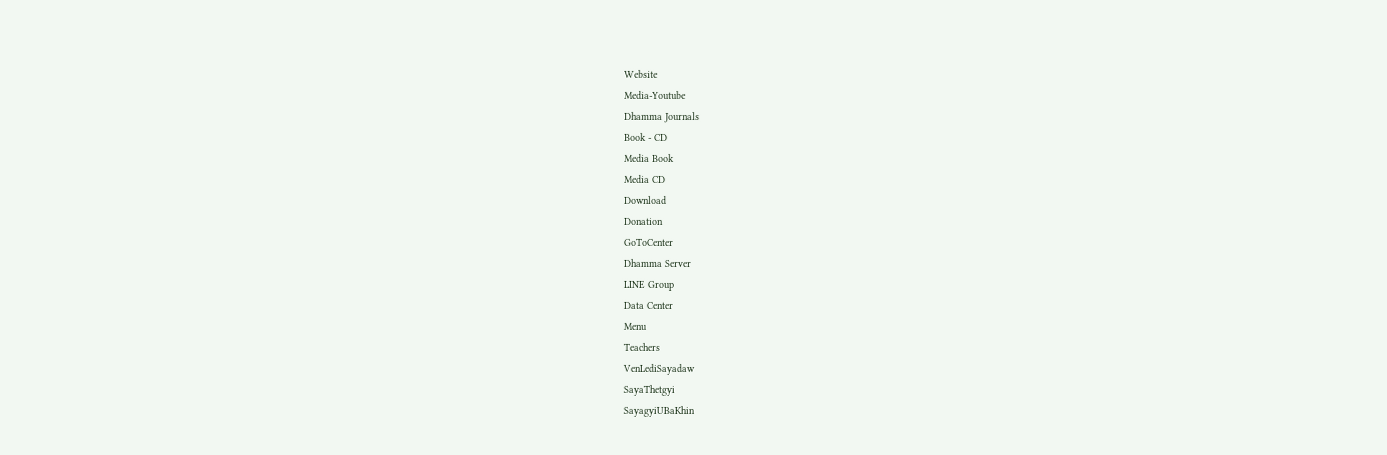Website
Media-Youtube
Dhamma Journals
Book - CD
Media Book
Media CD
Download
Donation
GoToCenter
Dhamma Server
LINE Group
Data Center
Menu
Teachers
VenLediSayadaw
SayaThetgyi
SayagyiUBaKhin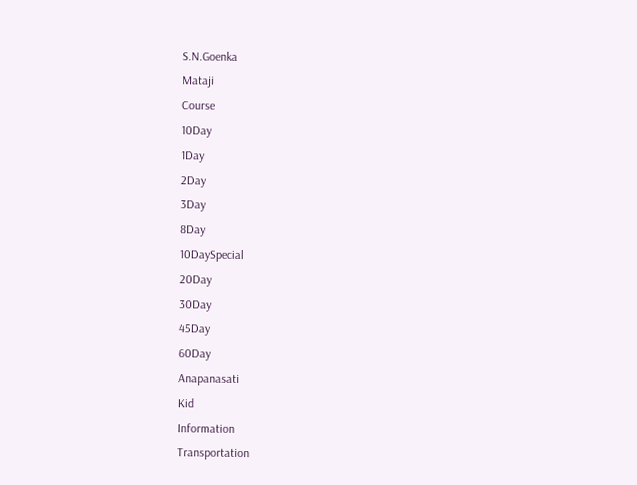S.N.Goenka
Mataji
Course
10Day
1Day
2Day
3Day
8Day
10DaySpecial
20Day
30Day
45Day
60Day
Anapanasati
Kid
Information
Transportation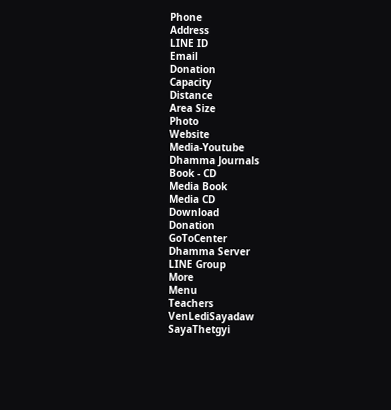Phone
Address
LINE ID
Email
Donation
Capacity
Distance
Area Size
Photo
Website
Media-Youtube
Dhamma Journals
Book - CD
Media Book
Media CD
Download
Donation
GoToCenter
Dhamma Server
LINE Group
More
Menu
Teachers
VenLediSayadaw
SayaThetgyi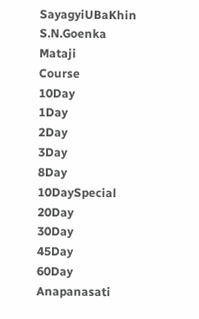SayagyiUBaKhin
S.N.Goenka
Mataji
Course
10Day
1Day
2Day
3Day
8Day
10DaySpecial
20Day
30Day
45Day
60Day
Anapanasati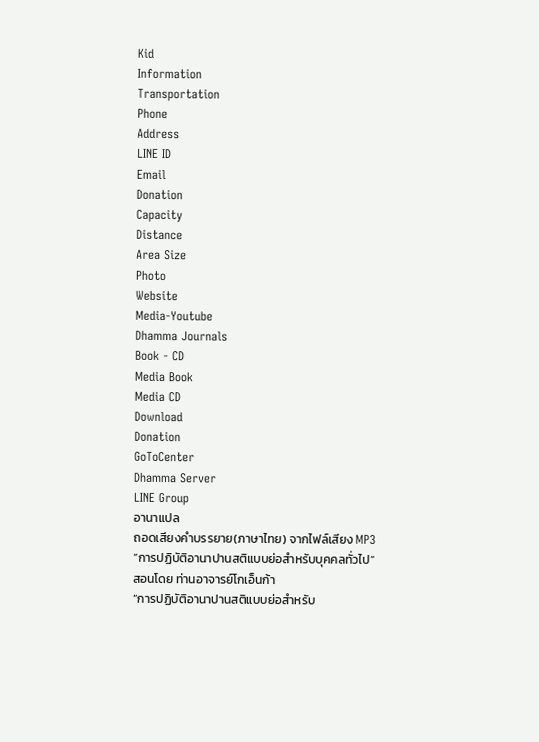Kid
Information
Transportation
Phone
Address
LINE ID
Email
Donation
Capacity
Distance
Area Size
Photo
Website
Media-Youtube
Dhamma Journals
Book - CD
Media Book
Media CD
Download
Donation
GoToCenter
Dhamma Server
LINE Group
อานาแปล
ถอดเสียงคำบรรยาย(ภาษาไทย) จากไฟล์เสียง MP3
“การปฏิบัติอานาปานสติแบบย่อสำหรับบุคคลทั่วไป”
สอนโดย ท่านอาจารย์โกเอ็นก้า
“การปฏิบัติอานาปานสติแบบย่อสำหรับ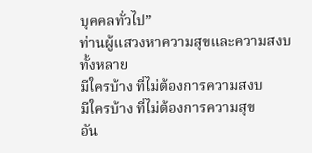บุคคลทั่วไป”
ท่านผู้แสวงหาความสุขและความสงบทั้งหลาย
มีใครบ้าง ที่ไม่ต้องการความสงบ
มีใครบ้าง ที่ไม่ต้องการความสุข
อัน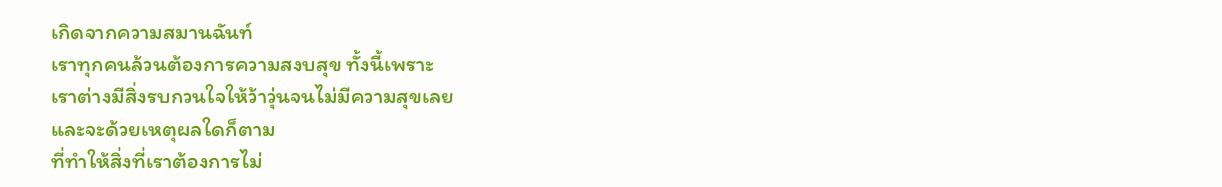เกิดจากความสมานฉันท์
เราทุกคนล้วนต้องการความสงบสุข ทั้งนี้เพราะ
เราต่างมีสิ่งรบกวนใจให้ว้าวุ่นจนไม่มีความสุขเลย
และจะด้วยเหตุผลใดก็ตาม
ที่ทำให้สิ่งที่เราต้องการไม่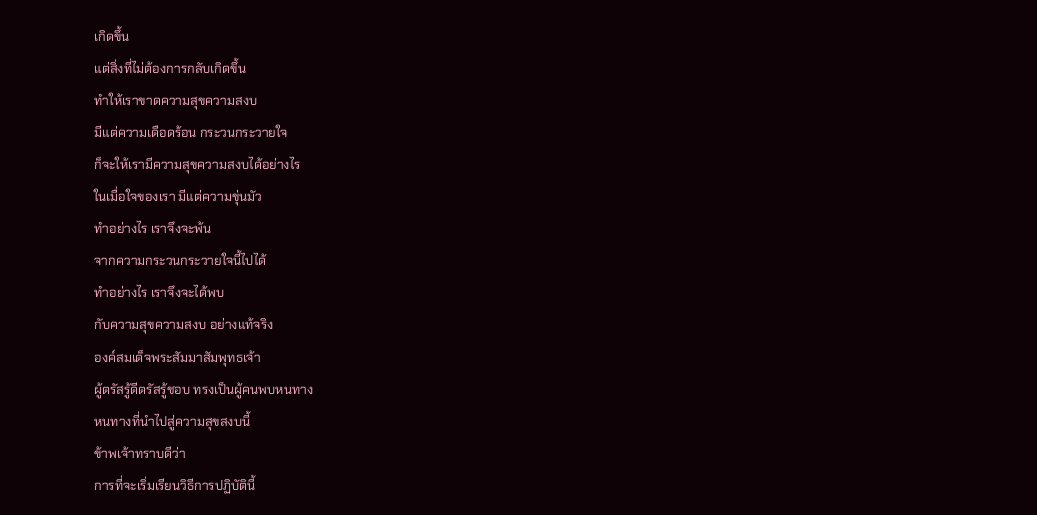เกิดขึ้น
แต่สิ่งที่ไม่ต้องการกลับเกิดขึ้น
ทำให้เราขาดความสุขความสงบ
มีแต่ความเดือดร้อน กระวนกระวายใจ
ก็จะให้เรามีความสุขความสงบได้อย่างไร
ในเมื่อใจของเรา มีแต่ความขุ่นมัว
ทำอย่างไร เราจึงจะพ้น
จากความกระวนกระวายใจนี้ไปได้
ทำอย่างไร เราจึงจะได้พบ
กับความสุขความสงบ อย่างแท้จริง
องค์สมเด็จพระสัมมาสัมพุทธเจ้า
ผู้ตรัสรู้ดีตรัสรู้ชอบ ทรงเป็นผู้คนพบหนทาง
หนทางที่นำไปสู่ความสุขสงบนี้
ข้าพเจ้าทราบดีว่า
การที่จะเริ่มเรียนวิธีการปฏิบัตินี้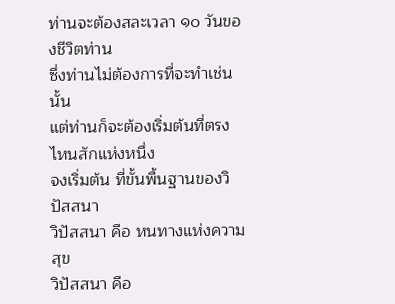ท่านจะต้องสละเวลา ๑๐ วันของชีวิตท่าน
ซึ่งท่านไม่ต้องการที่จะทำเช่นนั้น
แต่ท่านก็จะต้องเริ่มต้นที่ตรงไหนสักแห่งหนึ่ง
จงเริ่มต้น ที่ขั้นพื้นฐานของวิปัสสนา
วิปัสสนา คือ หนทางแห่งความสุข
วิปัสสนา คือ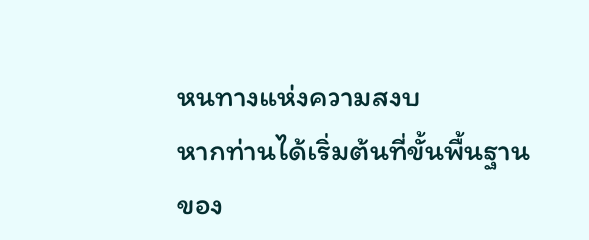หนทางแห่งความสงบ
หากท่านได้เริ่มต้นที่ขั้นพื้นฐาน
ของ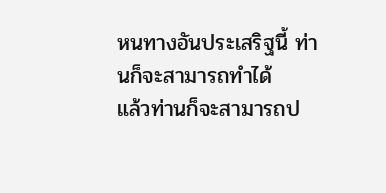หนทางอันประเสริฐนี้ ท่านก็จะสามารถทำได้
แล้วท่านก็จะสามารถป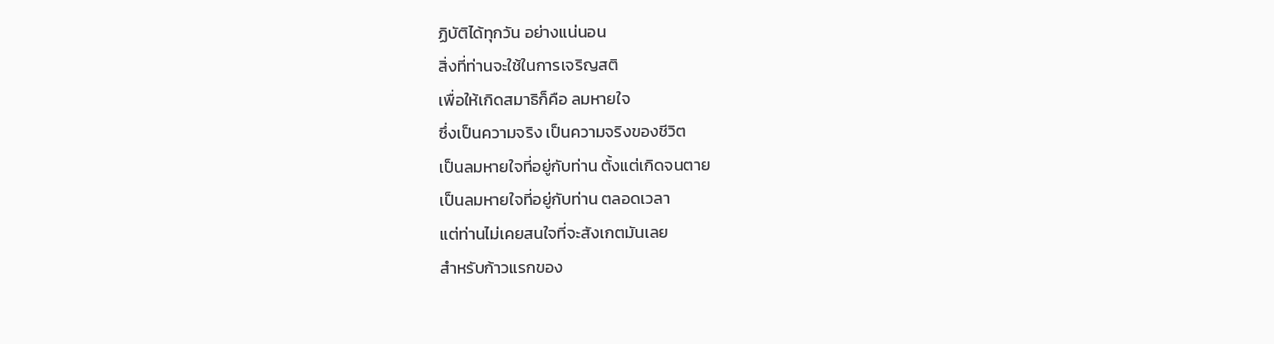ฏิบัติได้ทุกวัน อย่างแน่นอน
สิ่งที่ท่านจะใช้ในการเจริญสติ
เพื่อให้เกิดสมาธิก็คือ ลมหายใจ
ซึ่งเป็นความจริง เป็นความจริงของชีวิต
เป็นลมหายใจที่อยู่กับท่าน ตั้งแต่เกิดจนตาย
เป็นลมหายใจที่อยู่กับท่าน ตลอดเวลา
แต่ท่านไม่เคยสนใจที่จะสังเกตมันเลย
สำหรับก้าวแรกของ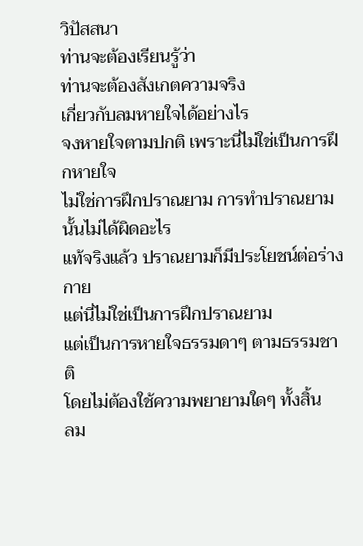วิปัสสนา
ท่านจะต้องเรียนรู้ว่า
ท่านจะต้องสังเกตความจริง
เกี่ยวกับลมหายใจได้อย่างไร
จงหายใจตามปกติ เพราะนี่ไม่ใช่เป็นการฝึกหายใจ
ไม่ใช่การฝึกปราณยาม การทำปราณยามนั้นไม่ได้ผิดอะไร
แท้จริงแล้ว ปราณยามก็มีประโยชน์ต่อร่างกาย
แต่นี่ไม่ใช่เป็นการฝึกปราณยาม
แต่เป็นการหายใจธรรมดาๆ ตามธรรมชาติ
โดยไม่ต้องใช้ความพยายามใดๆ ทั้งสิ้น
ลม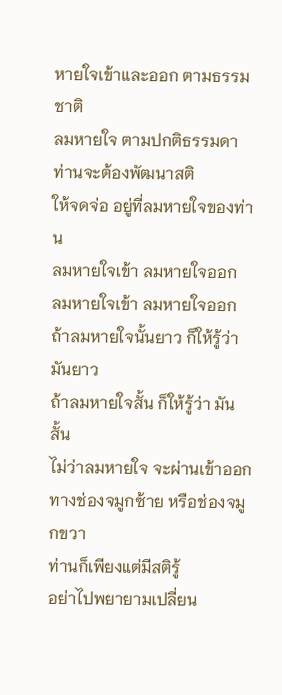หายใจเข้าและออก ตามธรรมชาติ
ลมหายใจ ตามปกติธรรมดา
ท่านจะต้องพัฒนาสติ
ให้จดจ่อ อยู่ที่ลมหายใจของท่าน
ลมหายใจเข้า ลมหายใจออก
ลมหายใจเข้า ลมหายใจออก
ถ้าลมหายใจนั้นยาว ก็ให้รู้ว่า มันยาว
ถ้าลมหายใจสั้น ก็ให้รู้ว่า มันสั้น
ไม่ว่าลมหายใจ จะผ่านเข้าออก
ทางช่องจมูกซ้าย หรือช่องจมูกขวา
ท่านก็เพียงแต่มีสติรู้
อย่าไปพยายามเปลี่ยน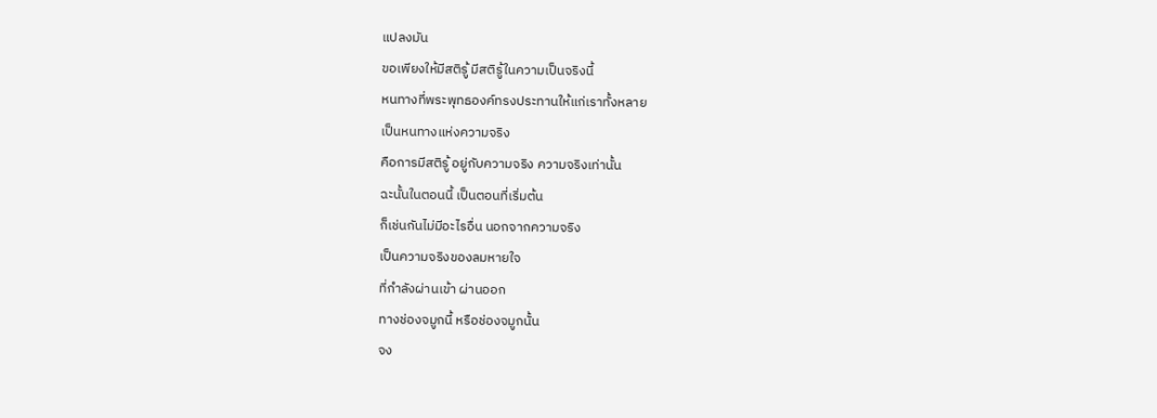แปลงมัน
ขอเพียงให้มีสติรู้ มีสติรู้ในความเป็นจริงนี้
หนทางที่พระพุทธองค์ทรงประทานให้แก่เราทั้งหลาย
เป็นหนทางแห่งความจริง
คือการมีสติรู้ อยู่กับความจริง ความจริงเท่านั้น
ฉะนั้นในตอนนี้ เป็นตอนที่เริ่มต้น
ก็เช่นกันไม่มีอะไรอื่น นอกจากความจริง
เป็นความจริงของลมหายใจ
ที่กำลังผ่านเข้า ผ่านออก
ทางช่องจมูกนี้ หรือช่องจมูกนั้น
จง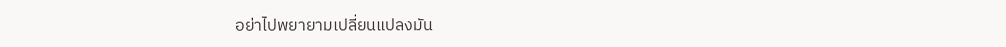อย่าไปพยายามเปลี่ยนแปลงมัน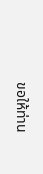ขอให้ท่าน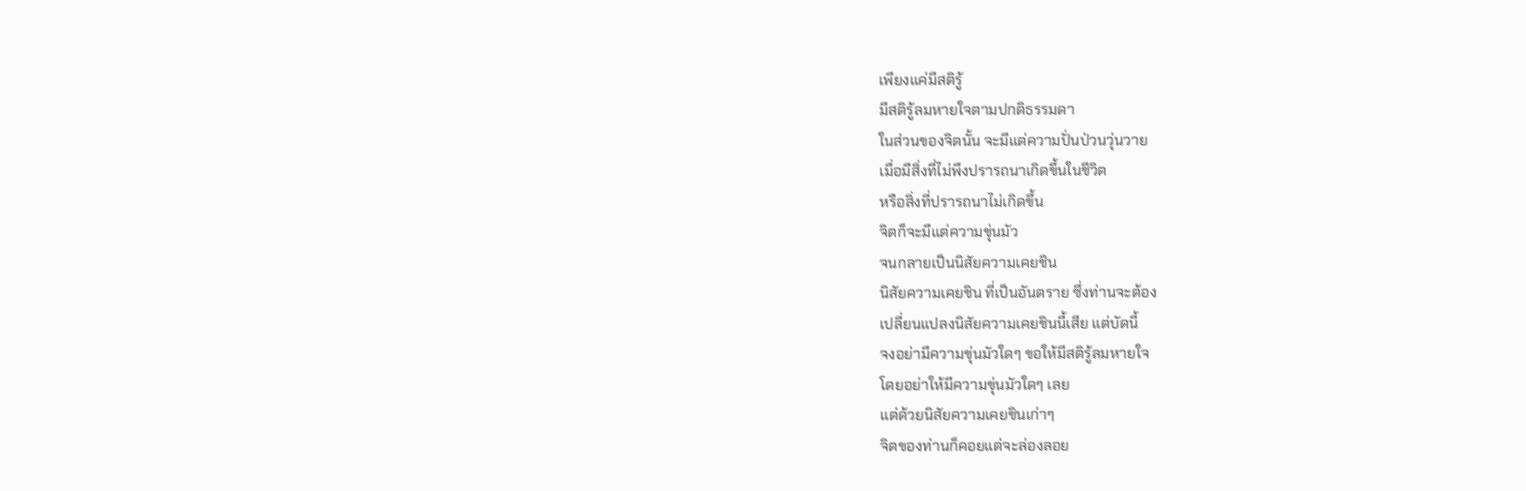เพียงแค่มีสติรู้
มีสติรู้ลมหายใจตามปกติธรรมดา
ในส่วนของจิตนั้น จะมีแต่ความปั่นป่วนวุ่นวาย
เมื่อมีสิ่งที่ไม่พึงปรารถนาเกิดขึ้นในชีวิต
หรือสิ่งที่ปรารถนาไม่เกิดขึ้น
จิตก็จะมีแต่ความขุ่นมัว
จนกลายเป็นนิสัยความเคยชิน
นิสัยความเคยชิน ที่เป็นอันตราย ซึ่งท่านจะต้อง
เปลี่ยนแปลงนิสัยความเคยชินนี้เสีย แต่บัดนี้
จงอย่ามีความขุ่นมัวใดๆ ขอให้มีสติรู้ลมหายใจ
โดยอย่าให้มีความขุ่นมัวใดๆ เลย
แต่ด้วยนิสัยความเคยชินเก่าๆ
จิตของท่านก็คอยแต่จะล่องลอย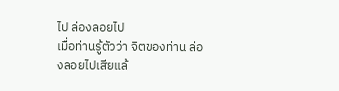ไป ล่องลอยไป
เมื่อท่านรู้ตัวว่า จิตของท่าน ล่องลอยไปเสียแล้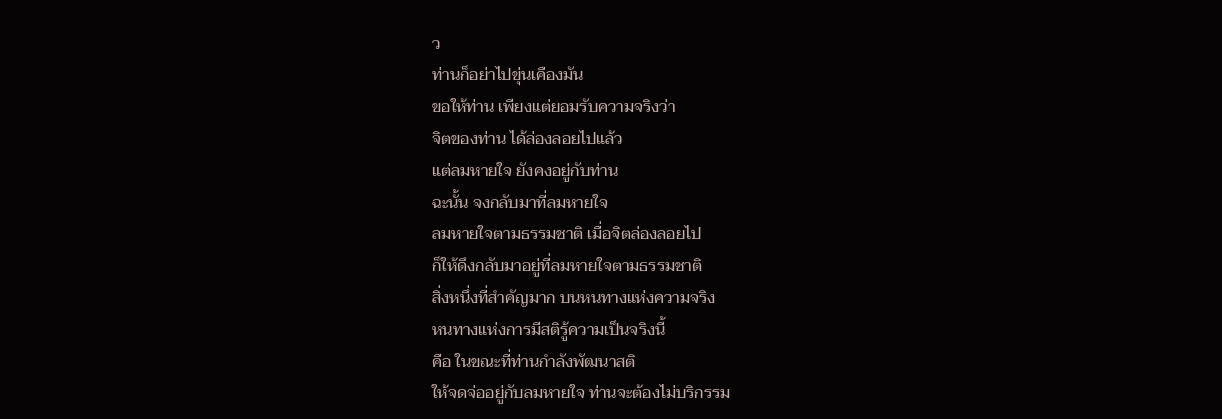ว
ท่านก็อย่าไปขุ่นเคืองมัน
ขอให้ท่าน เพียงแต่ยอมรับความจริงว่า
จิตของท่าน ได้ล่องลอยไปแล้ว
แต่ลมหายใจ ยังคงอยู่กับท่าน
ฉะนั้น จงกลับมาที่ลมหายใจ
ลมหายใจตามธรรมชาติ เมื่อจิตล่องลอยไป
ก็ให้ดึงกลับมาอยู่ที่ลมหายใจตามธรรมชาติ
สิ่งหนึ่งที่สำคัญมาก บนหนทางแห่งความจริง
หนทางแห่งการมีสติรู้ความเป็นจริงนี้
คือ ในขณะที่ท่านกำลังพัฒนาสติ
ให้จดจ่ออยู่กับลมหายใจ ท่านจะต้องไม่บริกรรม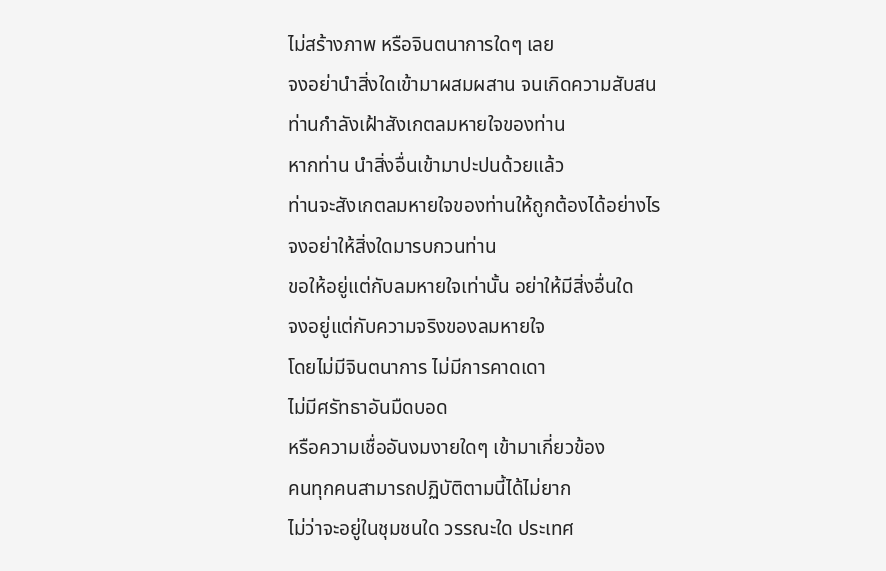ไม่สร้างภาพ หรือจินตนาการใดๆ เลย
จงอย่านำสิ่งใดเข้ามาผสมผสาน จนเกิดความสับสน
ท่านกำลังเฝ้าสังเกตลมหายใจของท่าน
หากท่าน นำสิ่งอื่นเข้ามาปะปนด้วยแล้ว
ท่านจะสังเกตลมหายใจของท่านให้ถูกต้องได้อย่างไร
จงอย่าให้สิ่งใดมารบกวนท่าน
ขอให้อยู่แต่กับลมหายใจเท่านั้น อย่าให้มีสิ่งอื่นใด
จงอยู่แต่กับความจริงของลมหายใจ
โดยไม่มีจินตนาการ ไม่มีการคาดเดา
ไม่มีศรัทธาอันมืดบอด
หรือความเชื่ออันงมงายใดๆ เข้ามาเกี่ยวข้อง
คนทุกคนสามารถปฏิบัติตามนี้ได้ไม่ยาก
ไม่ว่าจะอยู่ในชุมชนใด วรรณะใด ประเทศ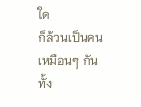ใด
ก็ล้วนเป็นคนเหมือนๆ กันทั้ง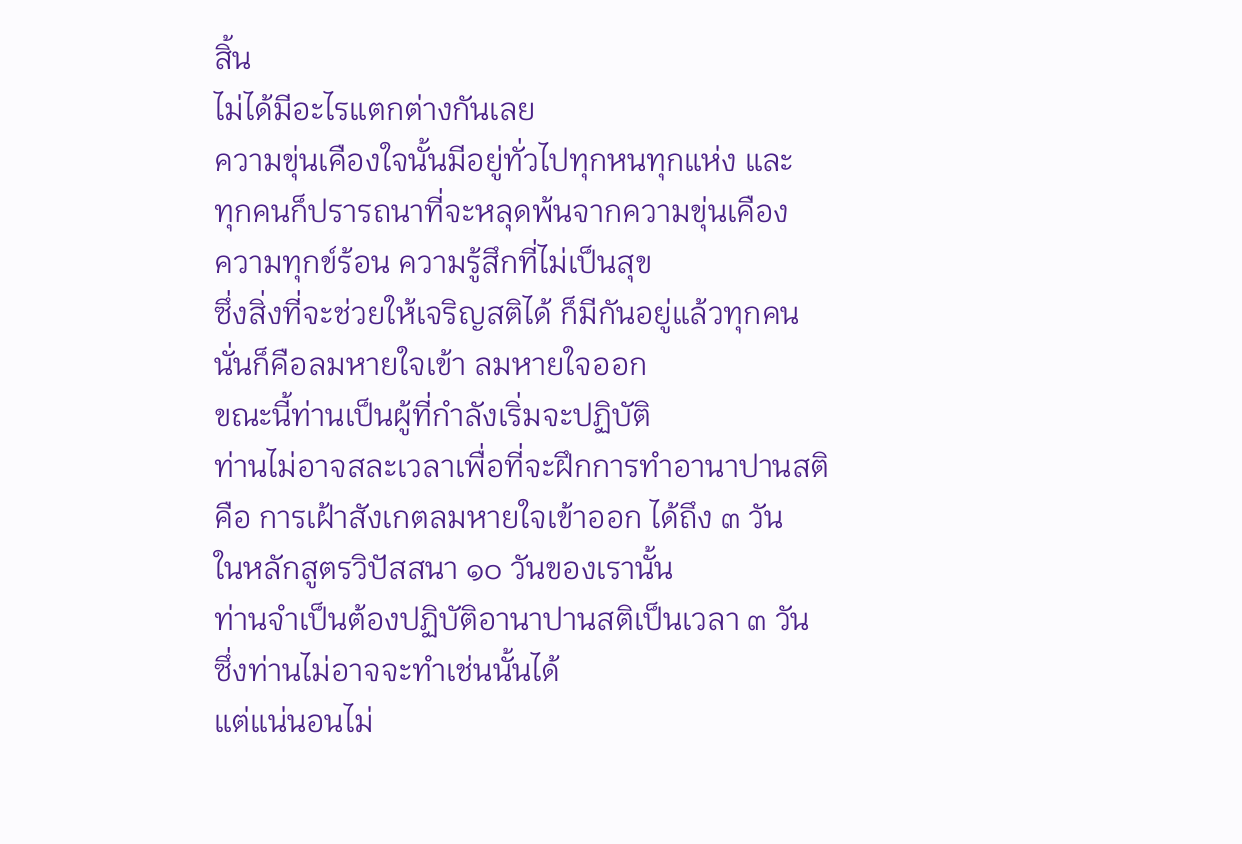สิ้น
ไม่ได้มีอะไรแตกต่างกันเลย
ความขุ่นเคืองใจนั้นมีอยู่ทั่วไปทุกหนทุกแห่ง และ
ทุกคนก็ปรารถนาที่จะหลุดพ้นจากความขุ่นเคือง
ความทุกข์ร้อน ความรู้สึกที่ไม่เป็นสุข
ซึ่งสิ่งที่จะช่วยให้เจริญสติได้ ก็มีกันอยู่แล้วทุกคน
นั่นก็คือลมหายใจเข้า ลมหายใจออก
ขณะนี้ท่านเป็นผู้ที่กำลังเริ่มจะปฏิบัติ
ท่านไม่อาจสละเวลาเพื่อที่จะฝึกการทำอานาปานสติ
คือ การเฝ้าสังเกตลมหายใจเข้าออก ได้ถึง ๓ วัน
ในหลักสูตรวิปัสสนา ๑๐ วันของเรานั้น
ท่านจำเป็นต้องปฏิบัติอานาปานสติเป็นเวลา ๓ วัน
ซึ่งท่านไม่อาจจะทำเช่นนั้นได้
แต่แน่นอนไม่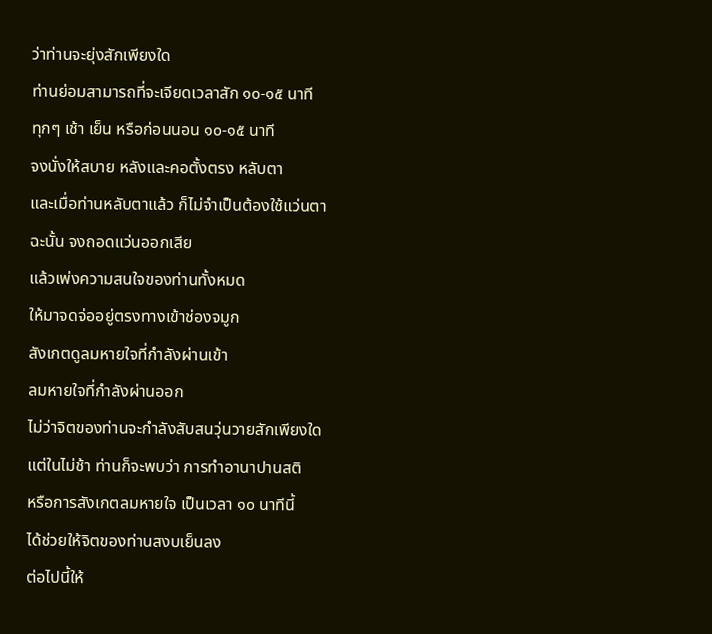ว่าท่านจะยุ่งสักเพียงใด
ท่านย่อมสามารถที่จะเจียดเวลาสัก ๑๐-๑๕ นาที
ทุกๆ เช้า เย็น หรือก่อนนอน ๑๐-๑๕ นาที
จงนั่งให้สบาย หลังและคอตั้งตรง หลับตา
และเมื่อท่านหลับตาแล้ว ก็ไม่จำเป็นต้องใช้แว่นตา
ฉะนั้น จงถอดแว่นออกเสีย
แล้วเพ่งความสนใจของท่านทั้งหมด
ให้มาจดจ่ออยู่ตรงทางเข้าช่องจมูก
สังเกตดูลมหายใจที่กำลังผ่านเข้า
ลมหายใจที่กำลังผ่านออก
ไม่ว่าจิตของท่านจะกำลังสับสนวุ่นวายสักเพียงใด
แต่ในไม่ช้า ท่านก็จะพบว่า การทำอานาปานสติ
หรือการสังเกตลมหายใจ เป็นเวลา ๑๐ นาทีนี้
ได้ช่วยให้จิตของท่านสงบเย็นลง
ต่อไปนี้ให้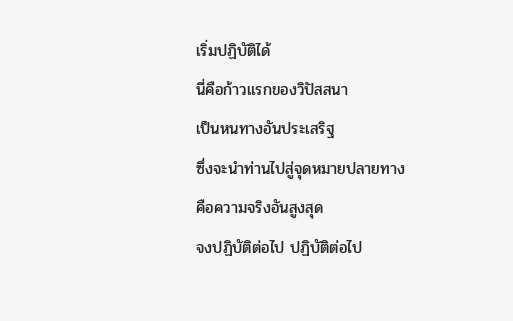เริ่มปฏิบัติได้
นี่คือก้าวแรกของวิปัสสนา
เป็นหนทางอันประเสริฐ
ซึ่งจะนำท่านไปสู่จุดหมายปลายทาง
คือความจริงอันสูงสุด
จงปฏิบัติต่อไป ปฏิบัติต่อไป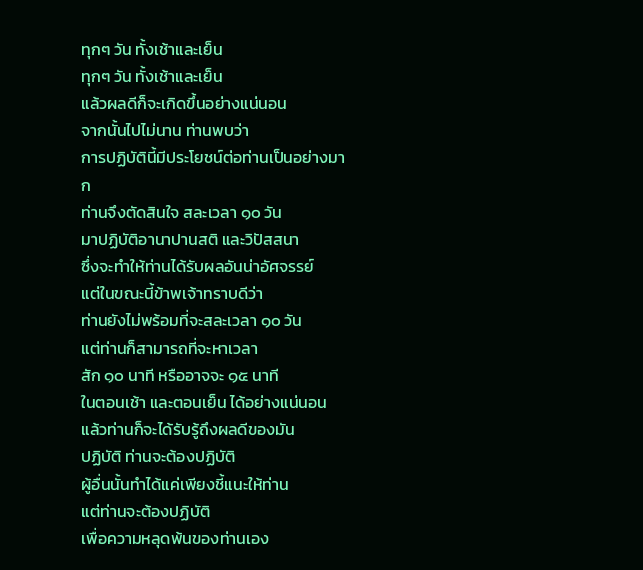ทุกๆ วัน ทั้งเช้าและเย็น
ทุกๆ วัน ทั้งเช้าและเย็น
แล้วผลดีก็จะเกิดขึ้นอย่างแน่นอน
จากนั้นไปไม่นาน ท่านพบว่า
การปฏิบัตินี้มีประโยชน์ต่อท่านเป็นอย่างมาก
ท่านจึงตัดสินใจ สละเวลา ๑๐ วัน
มาปฏิบัติอานาปานสติ และวิปัสสนา
ซึ่งจะทำให้ท่านได้รับผลอันน่าอัศจรรย์
แต่ในขณะนี้ข้าพเจ้าทราบดีว่า
ท่านยังไม่พร้อมที่จะสละเวลา ๑๐ วัน
แต่ท่านก็สามารถที่จะหาเวลา
สัก ๑๐ นาที หรืออาจจะ ๑๕ นาที
ในตอนเช้า และตอนเย็น ได้อย่างแน่นอน
แล้วท่านก็จะได้รับรู้ถึงผลดีของมัน
ปฏิบัติ ท่านจะต้องปฏิบัติ
ผู้อื่นนั้นทำได้แค่เพียงชี้แนะให้ท่าน
แต่ท่านจะต้องปฏิบัติ
เพื่อความหลุดพ้นของท่านเอง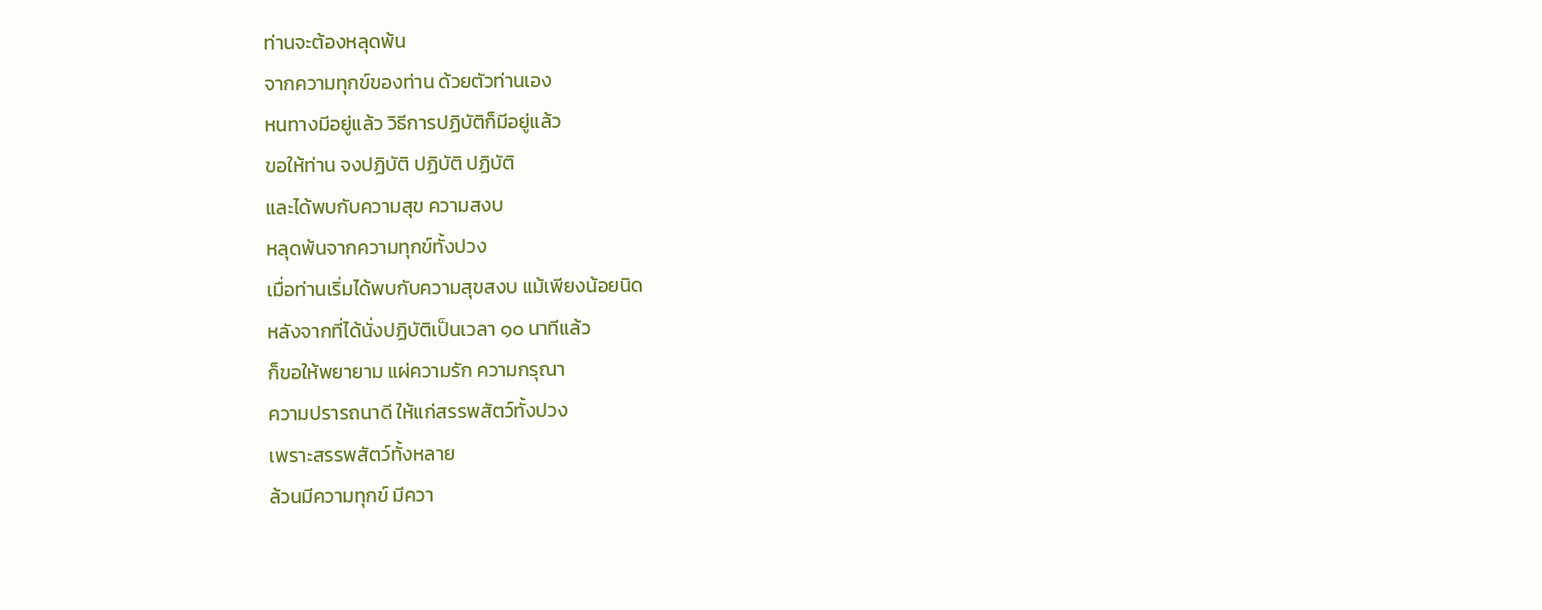ท่านจะต้องหลุดพ้น
จากความทุกข์ของท่าน ด้วยตัวท่านเอง
หนทางมีอยู่แล้ว วิธีการปฏิบัติก็มีอยู่แล้ว
ขอให้ท่าน จงปฏิบัติ ปฏิบัติ ปฏิบัติ
และได้พบกับความสุข ความสงบ
หลุดพ้นจากความทุกข์ทั้งปวง
เมื่อท่านเริ่มได้พบกับความสุขสงบ แม้เพียงน้อยนิด
หลังจากที่ได้นั่งปฏิบัติเป็นเวลา ๑๐ นาทีแล้ว
ก็ขอให้พยายาม แผ่ความรัก ความกรุณา
ความปรารถนาดี ให้แก่สรรพสัตว์ทั้งปวง
เพราะสรรพสัตว์ทั้งหลาย
ล้วนมีความทุกข์ มีควา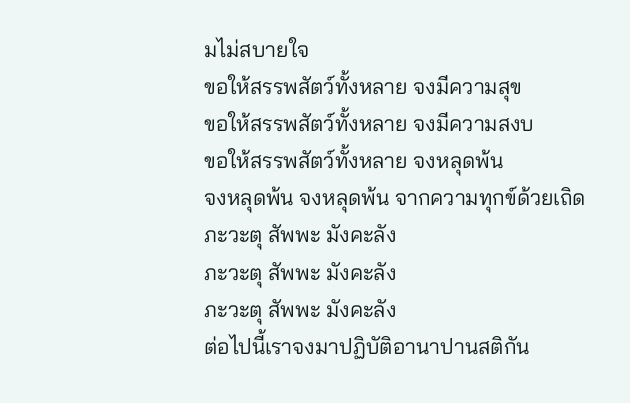มไม่สบายใจ
ขอให้สรรพสัตว์ทั้งหลาย จงมีความสุข
ขอให้สรรพสัตว์ทั้งหลาย จงมีความสงบ
ขอให้สรรพสัตว์ทั้งหลาย จงหลุดพ้น
จงหลุดพ้น จงหลุดพ้น จากความทุกข์ด้วยเถิด
ภะวะตุ สัพพะ มังคะลัง
ภะวะตุ สัพพะ มังคะลัง
ภะวะตุ สัพพะ มังคะลัง
ต่อไปนี้เราจงมาปฏิบัติอานาปานสติกัน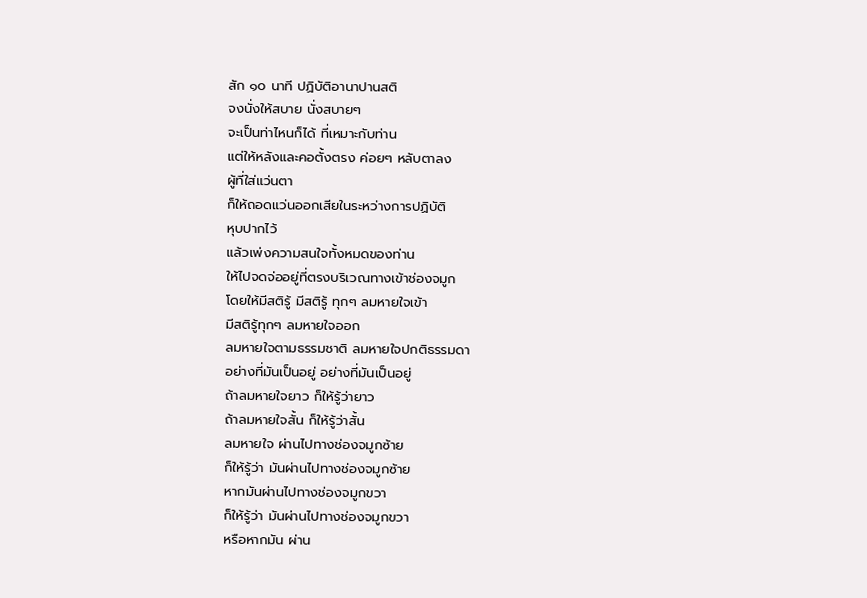สัก ๑๐ นาที ปฏิบัติอานาปานสติ
จงนั่งให้สบาย นั่งสบายๆ
จะเป็นท่าไหนก็ได้ ที่เหมาะกับท่าน
แต่ให้หลังและคอตั้งตรง ค่อยๆ หลับตาลง
ผู้ที่ใส่แว่นตา
ก็ให้ถอดแว่นออกเสียในระหว่างการปฏิบัติ
หุบปากไว้
แล้วเพ่งความสนใจทั้งหมดของท่าน
ให้ไปจดจ่ออยู่ที่ตรงบริเวณทางเข้าช่องจมูก
โดยให้มีสติรู้ มีสติรู้ ทุกๆ ลมหายใจเข้า
มีสติรู้ทุกๆ ลมหายใจออก
ลมหายใจตามธรรมชาติ ลมหายใจปกติธรรมดา
อย่างที่มันเป็นอยู่ อย่างที่มันเป็นอยู่
ถ้าลมหายใจยาว ก็ให้รู้ว่ายาว
ถ้าลมหายใจสั้น ก็ให้รู้ว่าสั้น
ลมหายใจ ผ่านไปทางช่องจมูกซ้าย
ก็ให้รู้ว่า มันผ่านไปทางช่องจมูกซ้าย
หากมันผ่านไปทางช่องจมูกขวา
ก็ให้รู้ว่า มันผ่านไปทางช่องจมูกขวา
หรือหากมัน ผ่าน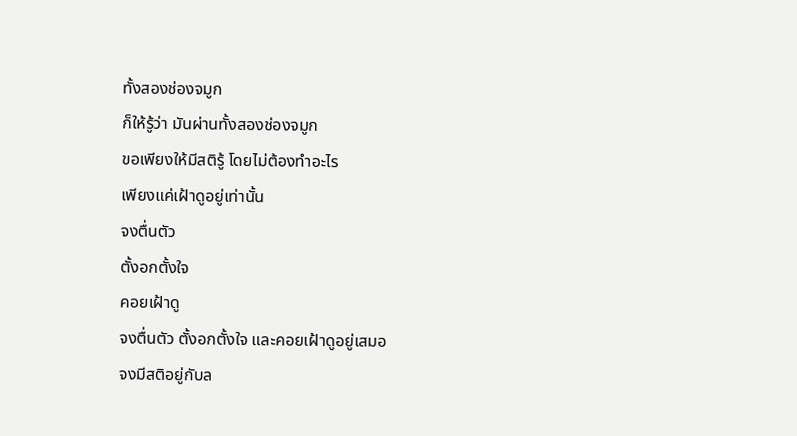ทั้งสองช่องจมูก
ก็ให้รู้ว่า มันผ่านทั้งสองช่องจมูก
ขอเพียงให้มีสติรู้ โดยไม่ต้องทำอะไร
เพียงแค่เฝ้าดูอยู่เท่านั้น
จงตื่นตัว
ตั้งอกตั้งใจ
คอยเฝ้าดู
จงตื่นตัว ตั้งอกตั้งใจ และคอยเฝ้าดูอยู่เสมอ
จงมีสติอยู่กับล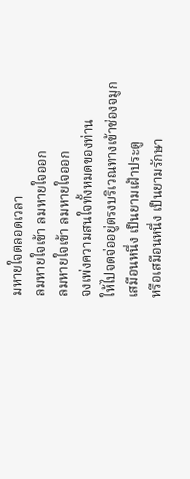มหายใจตลอดเวลา
ลมหายใจเข้า ลมหายใจออก
ลมหายใจเข้า ลมหายใจออก
จงเพ่งความสนใจทั้งหมดของท่าน
ให้ไปจดจ่ออยู่ตรงบริเวณทางเข้าช่องจมูก
เสมือนหนึ่ง เป็นยามเฝ้าประตู
หรือเสมือนหนึ่ง เป็นยามรักษา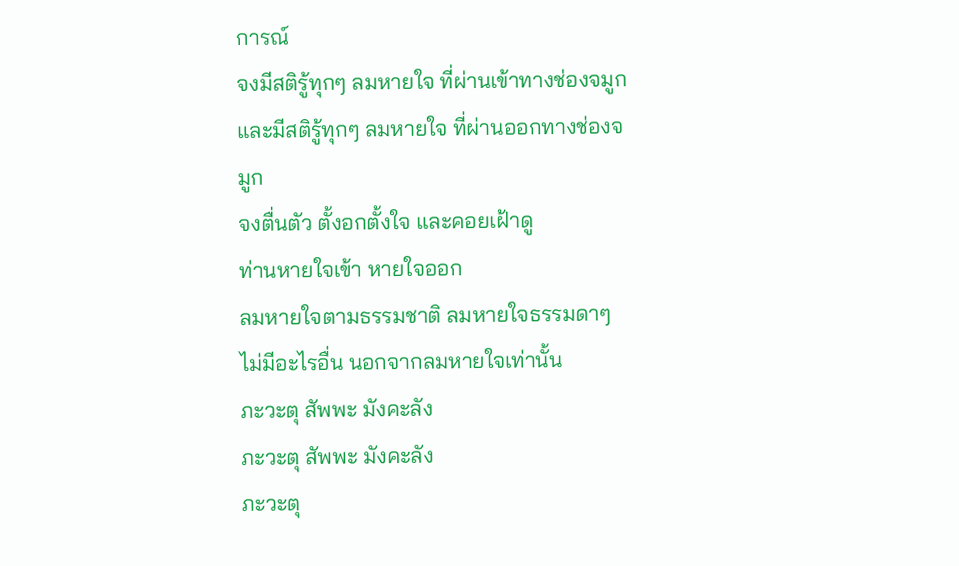การณ์
จงมีสติรู้ทุกๆ ลมหายใจ ที่ผ่านเข้าทางช่องจมูก
และมีสติรู้ทุกๆ ลมหายใจ ที่ผ่านออกทางช่องจมูก
จงตื่นตัว ตั้งอกตั้งใจ และคอยเฝ้าดู
ท่านหายใจเข้า หายใจออก
ลมหายใจตามธรรมชาติ ลมหายใจธรรมดาๆ
ไม่มีอะไรอื่น นอกจากลมหายใจเท่านั้น
ภะวะตุ สัพพะ มังคะลัง
ภะวะตุ สัพพะ มังคะลัง
ภะวะตุ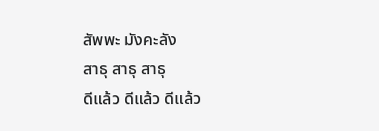สัพพะ มังคะลัง
สาธุ สาธุ สาธุ
ดีแล้ว ดีแล้ว ดีแล้ว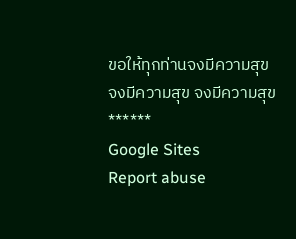ขอให้ทุกท่านจงมีความสุข
จงมีความสุข จงมีความสุข
******
Google Sites
Report abuse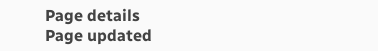Page details
Page updated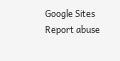Google Sites
Report abuse